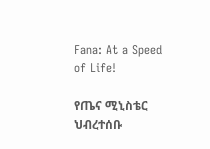Fana: At a Speed of Life!

የጤና ሚኒስቴር ህብረተሰቡ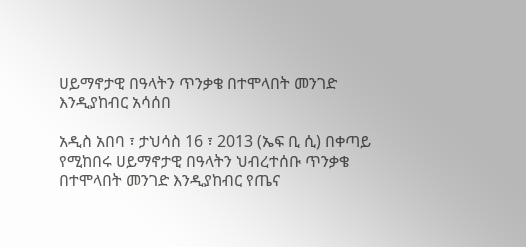ሀይማኖታዊ በዓላትን ጥንቃቄ በተሞላበት መንገድ እንዲያከብር አሳሰበ

አዲስ አበባ ፣ ታህሳስ 16 ፣ 2013 (ኤፍ ቢ ሲ) በቀጣይ የሚከበሩ ሀይማኖታዊ በዓላትን ህብረተሰቡ ጥንቃቄ በተሞላበት መንገድ እንዲያከብር የጤና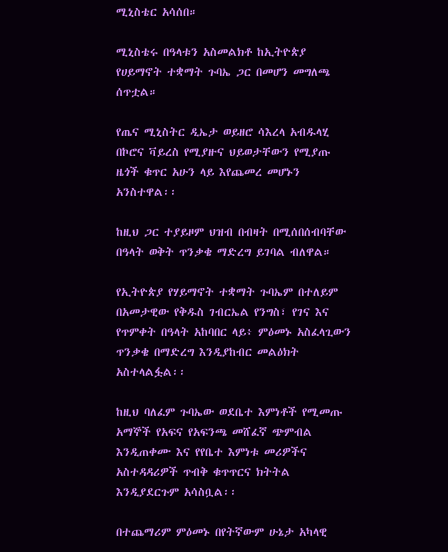ሚኒስቴር አሳሰበ።

ሚኒስቴሩ በዓላቱን አስመልክቶ ከኢትዮጵያ የሀይማኖት ተቋማት ጉባኤ ጋር በመሆን መግለጫ ሰጥቷል።

የጤና ሚኒስትር ዲኤታ ወይዘሮ ሳእረላ አብዱላሂ በኮሮና ቫይረስ የሚያዙና ህይወታቸውን የሚያጡ ዜጎች ቁጥር አሁን ላይ እየጨመረ መሆኑን አንስተዋል፡፡

ከዚህ ጋር ተያይዞም ህዝብ በብዛት በሚሰበሰብባቸው በዓላት ወቅት ጥንቃቄ ማድረግ ይገባል ብለዋል።

የኢትዮጵያ የሃይማኖት ተቋማት ጉባኤም በተለይም በአመታዊው የቅዱስ ገብርኤል የንግስ፣ የገና እና የጥምቀት በዓላት አከባበር ላይ፥ ምዕመኑ አስፈላጊውን ጥንቃቄ በማድረግ እንዲያከብር መልዕክት አስተላልፏል፡፡

ከዚህ ባለፈም ጉባኤው ወደቤተ እምነቶች የሚመጡ አማኞች የአፍና የአፍንጫ መሸፈኛ ጭምብል እንዲጠቀሙ እና የየቤተ እምነቱ መሪዎችና አስተዳዳሪዎች ጥብቅ ቁጥጥርና ክትትል እንዲያደርጉም አሳስቧል፡፡

በተጨማሪም ምዕመኑ በየትኛውም ሁኔታ አካላዊ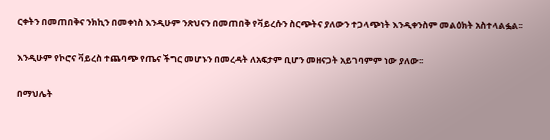ርቀትን በመጠበቅና ንክኪን በመቀነስ እንዲሁም ንጽህናን በመጠበቅ የቫይረሱን ስርጭትና ያለውን ተጋላጭነት እንዲቀንስም መልዕክት አስተላልፏል፡፡

እንዲሁም የኮሮና ቫይረስ ተጨባጭ የጤና ችግር መሆኑን በመረዳት ለአፍታም ቢሆን መዘናጋት አይገባምም ነው ያለው፡፡

በማህሌት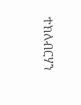ተክለብርሃን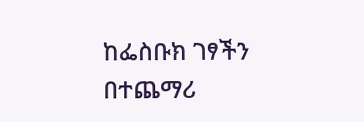ከፌስቡክ ገፃችን በተጨማሪ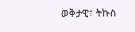ወቅታዊ፣ ትኩስ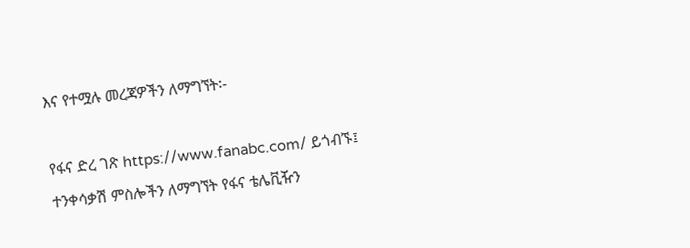እና የተሟሉ መረጃዎችን ለማግኘት፡-

የፋና ድረ ገጽ https://www.fanabc.com/ ይጎብኙ፤
ተንቀሳቃሽ ምስሎችን ለማግኘት የፋና ቴሌቪዥን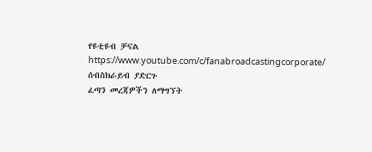የዩቲዩብ ቻናል https://www.youtube.com/c/fanabroadcastingcorporate/ ሰብስክራይብ ያድርጉ
ፈጣን መረጃዎችን ለማግኘት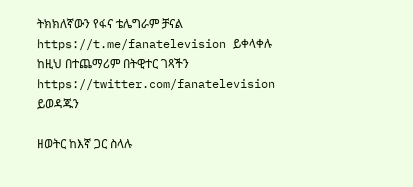ትክክለኛውን የፋና ቴሌግራም ቻናል https://t.me/fanatelevision ይቀላቀሉ
ከዚህ በተጨማሪም በትዊተር ገጻችን https://twitter.com/fanatelevision ይወዳጁን

ዘወትር ከእኛ ጋር ስላሉ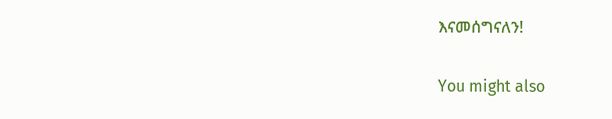እናመሰግናለን!

You might also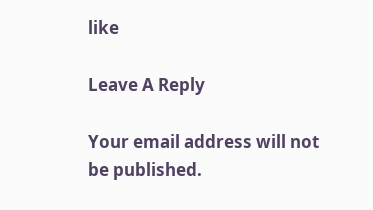like

Leave A Reply

Your email address will not be published.